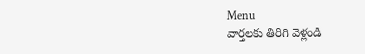Menu
వార్తలకు తిరిగి వెళ్లండి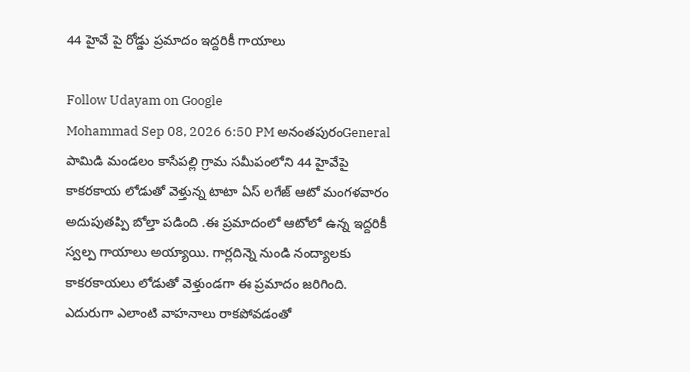44 హైవే పై రోడ్డు ప్రమాదం ఇద్దరికీ గాయాలు

Follow Udayam on Google
Mohammad Sep 08, 2026 6:50 PM అనంతపురంGeneral
పామిడి మండలం కాసేపల్లి గ్రామ సమీపంలోని 44 హైవేపై కాకరకాయ లోడుతో వెళ్తున్న టాటా ఏస్ లగేజ్ ఆటో మంగళవారం అదుపుతప్పి బోల్తా పడింది .ఈ ప్రమాదంలో ఆటోలో ఉన్న ఇద్దరికీ స్వల్ప గాయాలు అయ్యాయి. గార్లదిన్నె నుండి నంద్యాలకు కాకరకాయలు లోడుతో వెళ్తుండగా ఈ ప్రమాదం జరిగింది. ఎదురుగా ఎలాంటి వాహనాలు రాకపోవడంతో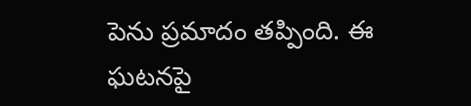పెను ప్రమాదం తప్పింది. ఈ ఘటనపై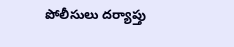పోలీసులు దర్యాప్తు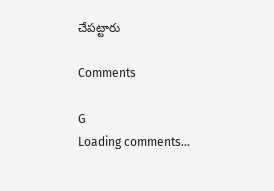చేపట్టారు

Comments

G
Loading comments...